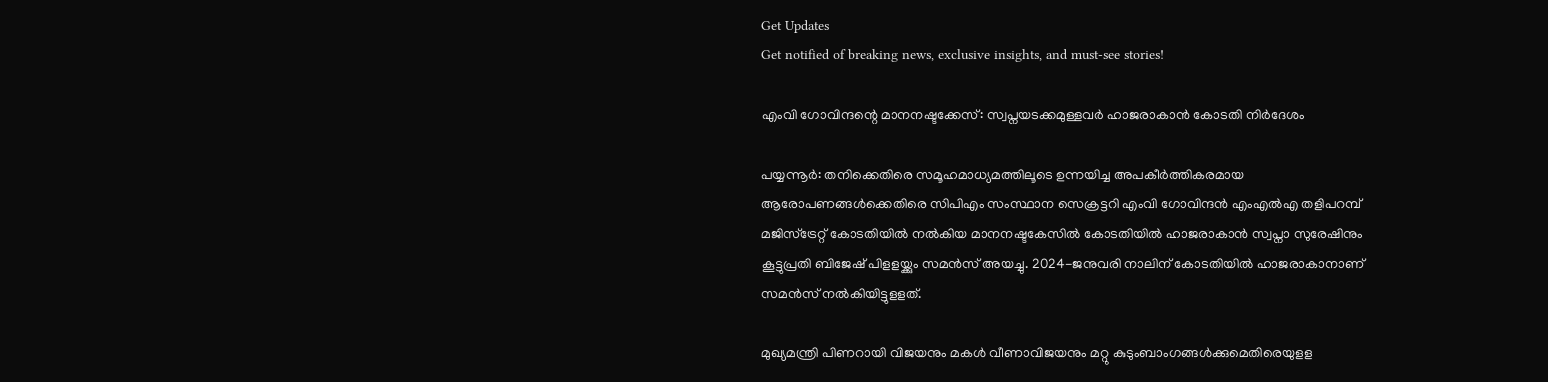Get Updates
Get notified of breaking news, exclusive insights, and must-see stories!

എംവി ഗോവിന്ദന്റെ മാനനഷ്ടക്കേസ്: സ്വപ്നയടക്കമുള്ളവര്‍ ഹാജരാകാന്‍ കോടതി നിര്‍ദേശം

പയ്യന്നൂര്‍: തനിക്കെതിരെ സമൂഹമാധ്യമത്തിലൂടെ ഉന്നയിച്ച അപകീര്‍ത്തികരമായ ആരോപണങ്ങള്‍ക്കെതിരെ സിപിഎം സംസ്ഥാന സെക്രട്ടറി എംവി ഗോവിന്ദന്‍ എംഎല്‍എ തളിപറമ്പ് മജിസ്ട്രേറ്റ് കോടതിയില്‍ നല്‍കിയ മാനനഷ്ടകേസില്‍ കോടതിയില്‍ ഹാജരാകാന്‍ സ്വപ്നാ സുരേഷിനും കൂട്ടുപ്രതി ബിജേഷ് പിളളയ്ക്കും സമന്‍സ് അയച്ചു. 2024-ജനുവരി നാലിന് കോടതിയില്‍ ഹാജരാകാനാണ് സമന്‍സ് നല്‍കിയിട്ടുളളത്.

മുഖ്യമന്ത്രി പിണറായി വിജയനും മകള്‍ വീണാവിജയനും മറ്റു കുടുംബാംഗങ്ങള്‍ക്കുമെതിരെയുളള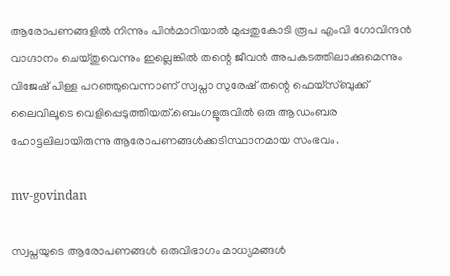ആരോപണങ്ങളില്‍ നിന്നും പിന്‍മാറിയാല്‍ മുപ്പതുകോടി രൂപ എംവി ഗോവിന്ദന്‍ വാഗ്ദാനം ചെയ്തുവെന്നും ഇല്ലെങ്കില്‍ തന്റെ ജീവന്‍ അപകടത്തിലാക്കുമെന്നും വിജേഷ് പിള്ള പറഞ്ഞുവെന്നാണ് സ്വപ്നാ സുരേഷ് തന്റെ ഫെയ്സ്ബുക്ക് ലൈവിലൂടെ വെളിപ്പെടുത്തിയത്.ബെംഗളൂരുവില്‍ ഒരു ആഡംബര ഹോട്ടലിലായിരുന്നു ആരോപണങ്ങള്‍ക്കടിസ്ഥാനമായ സംഭവം.

mv-govindan

സ്വപ്നയുടെ ആരോപണങ്ങള്‍ ഒരുവിഭാഗം മാധ്യമങ്ങള്‍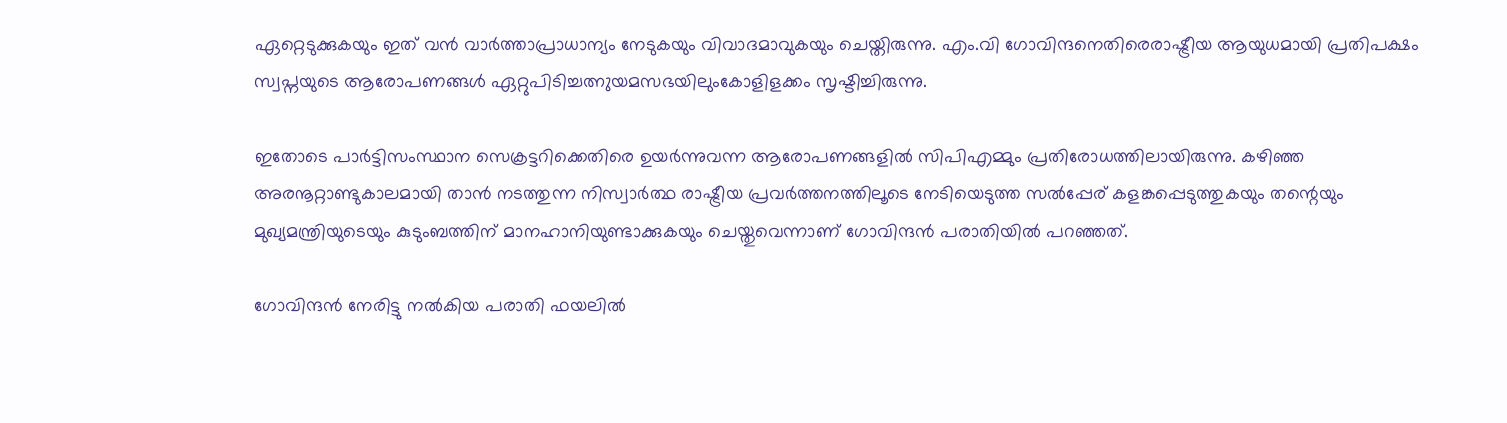ഏറ്റെടുക്കുകയും ഇത് വന്‍ വാര്‍ത്താപ്രാധാന്യം നേടുകയും വിവാദമാവുകയും ചെയ്തിരുന്നു. എം.വി ഗോവിന്ദനെതിരെരാഷ്ട്രീയ ആയുധമായി പ്രതിപക്ഷം സ്വപ്നയുടെ ആരോപണങ്ങള്‍ ഏറ്റുപിടിച്ചത്നുയമസഭയിലുംകോളിളക്കം സൃഷ്ടിച്ചിരുന്നു.

ഇതോടെ പാര്‍ട്ടിസംസ്ഥാന സെക്രട്ടറിക്കെതിരെ ഉയര്‍ന്നുവന്ന ആരോപണങ്ങളില്‍ സിപിഎമ്മും പ്രതിരോധത്തിലായിരുന്നു. കഴിഞ്ഞ അരനൂറ്റാണ്ടുകാലമായി താന്‍ നടത്തുന്ന നിസ്വാര്‍ത്ഥ രാഷ്ട്രീയ പ്രവര്‍ത്തനത്തിലൂടെ നേടിയെടുത്ത സല്‍പ്പേര് കളങ്കപ്പെടുത്തുകയും തന്റെയും മുഖ്യമന്ത്രിയുടെയും കുടുംബത്തിന് മാനഹാനിയുണ്ടാക്കുകയും ചെയ്തുവെന്നാണ് ഗോവിന്ദന്‍ പരാതിയില്‍ പറഞ്ഞത്.

ഗോവിന്ദന്‍ നേരിട്ടു നല്‍കിയ പരാതി ഫയലില്‍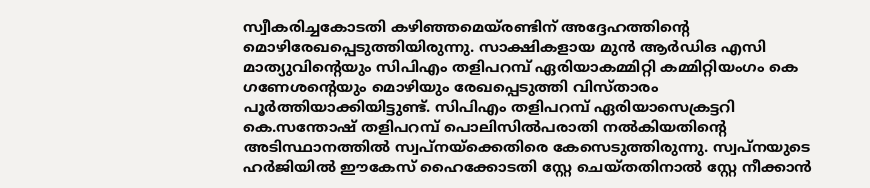സ്വീകരിച്ചകോടതി കഴിഞ്ഞമെയ്രണ്ടിന് അദ്ദേഹത്തിന്റെ മൊഴിരേഖപ്പെടുത്തിയിരുന്നു. സാക്ഷികളായ മുന്‍ ആര്‍ഡിഒ എസി മാത്യുവിന്റെയും സിപിഎം തളിപറമ്പ് ഏരിയാകമ്മിറ്റി കമ്മിറ്റിയംഗം കെ ഗണേശന്റെയും മൊഴിയും രേഖപ്പെടുത്തി വിസ്താരം പൂര്‍ത്തിയാക്കിയിട്ടുണ്ട്. സിപിഎം തളിപറമ്പ് ഏരിയാസെക്രട്ടറി കെ.സന്തോഷ് തളിപറമ്പ് പൊലിസില്‍പരാതി നല്‍കിയതിന്റെ അടിസ്ഥാനത്തില്‍ സ്വപ്നയ്ക്കെതിരെ കേസെടുത്തിരുന്നു. സ്വപ്നയുടെ ഹര്‍ജിയില്‍ ഈകേസ് ഹൈക്കോടതി സ്റ്റേ ചെയ്തതിനാല്‍ സ്റ്റേ നീക്കാന്‍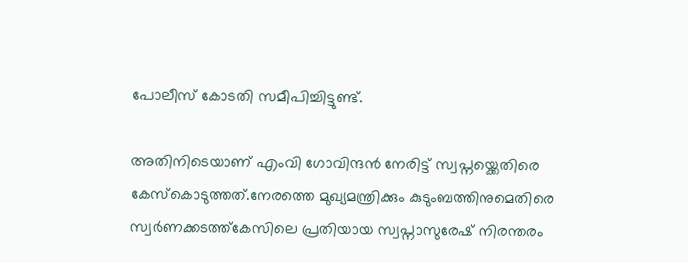പോലീസ് കോടതി സമീപിച്ചിട്ടുണ്ട്.

അതിനിടെയാണ് എംവി ഗോവിന്ദന്‍ നേരിട്ട് സ്വപ്നയ്ക്കെതിരെ കേസ്‌കൊടുത്തത്.നേരത്തെ മുഖ്യമന്ത്രിക്കും കുടുംബത്തിനുമെതിരെ സ്വര്‍ണക്കടത്ത്കേസിലെ പ്രതിയായ സ്വപ്നാസുരേഷ് നിരന്തരം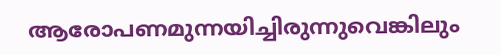ആരോപണമുന്നയിച്ചിരുന്നുവെങ്കിലും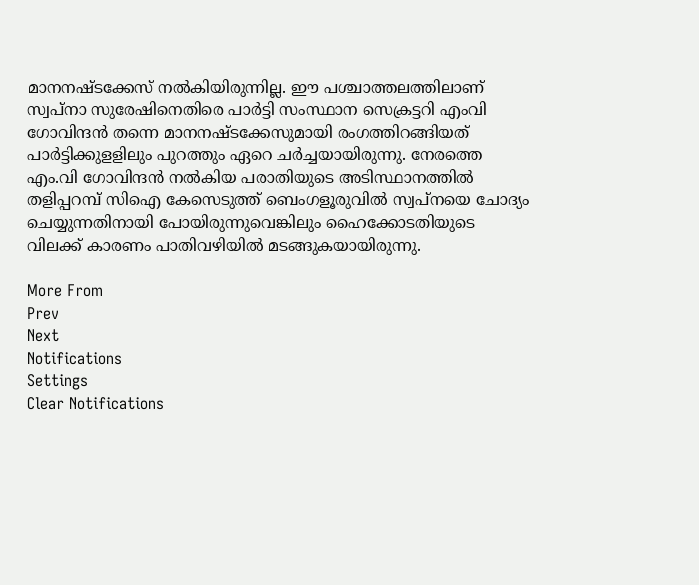മാനനഷ്ടക്കേസ് നല്‍കിയിരുന്നില്ല. ഈ പശ്ചാത്തലത്തിലാണ് സ്വപ്നാ സുരേഷിനെതിരെ പാര്‍ട്ടി സംസ്ഥാന സെക്രട്ടറി എംവി ഗോവിന്ദന്‍ തന്നെ മാനനഷ്ടക്കേസുമായി രംഗത്തിറങ്ങിയത് പാര്‍ട്ടിക്കുളളിലും പുറത്തും ഏറെ ചര്‍ച്ചയായിരുന്നു. നേരത്തെ എം.വി ഗോവിന്ദന്‍ നല്‍കിയ പരാതിയുടെ അടിസ്ഥാനത്തില്‍ തളിപ്പറമ്പ് സിഐ കേസെടുത്ത് ബെംഗളൂരുവില്‍ സ്വപ്നയെ ചോദ്യം ചെയ്യുന്നതിനായി പോയിരുന്നുവെങ്കിലും ഹൈക്കോടതിയുടെ വിലക്ക് കാരണം പാതിവഴിയില്‍ മടങ്ങുകയായിരുന്നു.

More From
Prev
Next
Notifications
Settings
Clear Notifications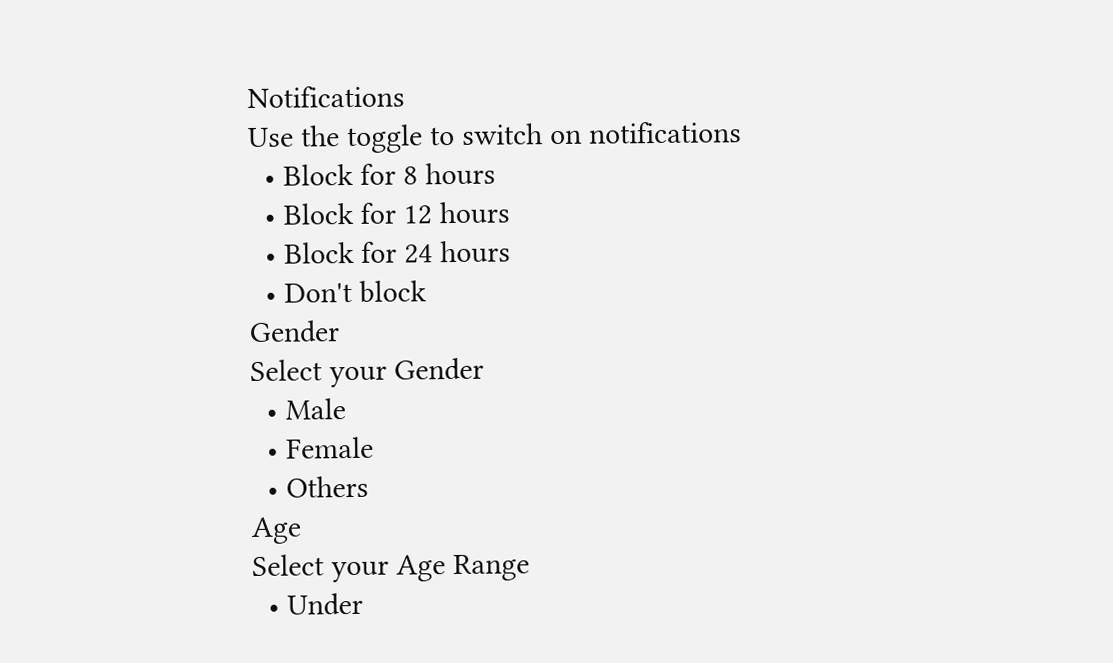Notifications
Use the toggle to switch on notifications
  • Block for 8 hours
  • Block for 12 hours
  • Block for 24 hours
  • Don't block
Gender
Select your Gender
  • Male
  • Female
  • Others
Age
Select your Age Range
  • Under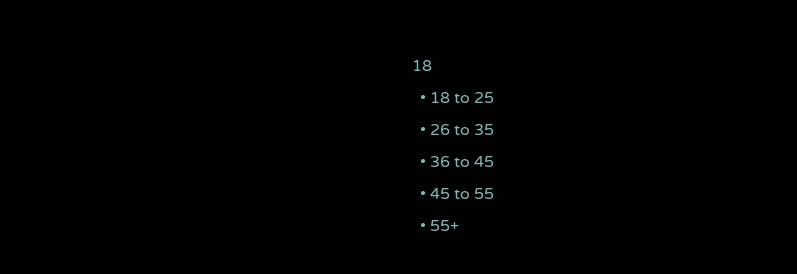18
  • 18 to 25
  • 26 to 35
  • 36 to 45
  • 45 to 55
  • 55+